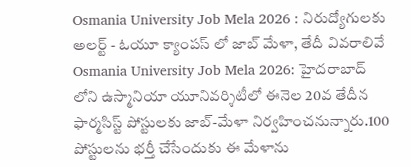Osmania University Job Mela 2026 : నిరుద్యోగులకు అలర్ట్ - ఓయూ క్యాంపస్ లో జాబ్ మేళా, తేదీ వివరాలివే
Osmania University Job Mela 2026: హైదరాబాద్ లోని ఉస్మానియా యూనివర్శిటీలో ఈనెల 20వ తేదీన ఫార్మసిస్ట్ పోస్టులకు జాబ్-మేళా నిర్వహించనున్నారు.100 పోస్టులను భర్తీ చేసేందుకు ఈ మేళాను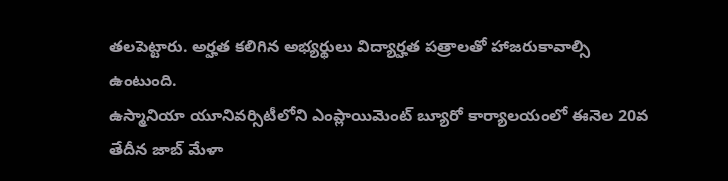తలపెట్టారు. అర్హత కలిగిన అభ్యర్థులు విద్యార్హత పత్రాలతో హాజరుకావాల్సి ఉంటుంది.
ఉస్మానియా యూనివర్సిటీలోని ఎంప్లాయిమెంట్ బ్యూరో కార్యాలయంలో ఈనెల 20వ తేదీన జాబ్ మేళా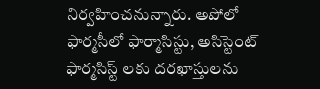నిర్వహించనున్నారు. అపోలో ఫార్మసీలో ఫార్మాసిస్టు, అసిస్టెంట్ ఫార్మసిస్ట్ లకు దరఖాస్తులను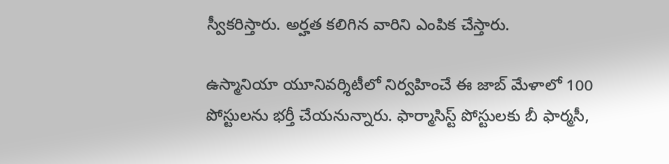స్వీకరిస్తారు. అర్హత కలిగిన వారిని ఎంపిక చేస్తారు.

ఉస్మానియా యూనివర్శిటీలో నిర్వహించే ఈ జాబ్ మేళాలో 100 పోస్టులను భర్తీ చేయనున్నారు. ఫార్మాసిస్ట్ పోస్టులకు బీ ఫార్మసీ,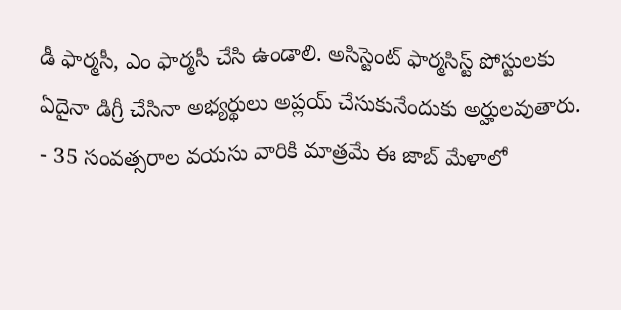డీ ఫార్మసీ, ఎం ఫార్మసీ చేసి ఉండాలి. అసిస్టెంట్ ఫార్మసిస్ట్ పోస్టులకు ఏదైనా డిగ్రీ చేసినా అభ్యర్థులు అప్లయ్ చేసుకునేందుకు అర్హులవుతారు.
- 35 సంవత్సరాల వయసు వారికి మాత్రమే ఈ జాబ్ మేళాలో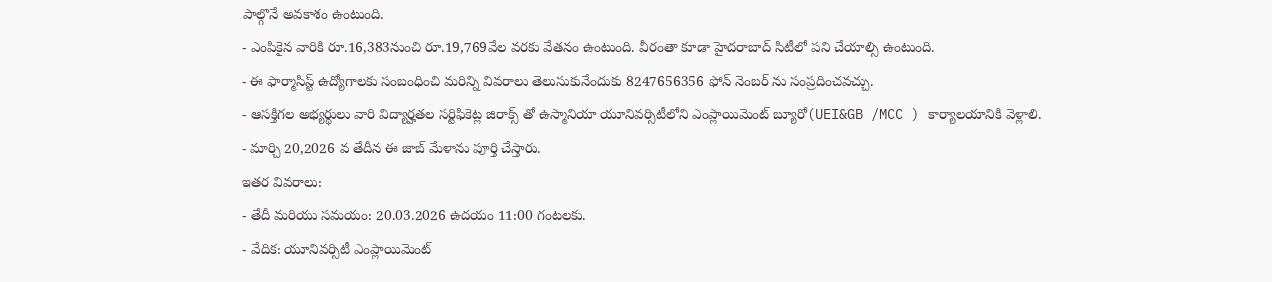పాల్గొనే అవకాశం ఉంటుంది.
- ఎంపికైన వారికి రూ.16,383నుంచి రూ.19,769వేల వరకు వేతనం ఉంటుంది. వీరంతా కూడా హైదరాబాద్ సిటీలో పని చేయాల్సి ఉంటుంది.
- ఈ ఫార్మాసిస్ట్ ఉద్యోగాలకు సంబంధించి మరిన్ని వివరాలు తెలుసుకునేందుకు 8247656356 ఫోన్ నెంబర్ ను సంప్రదించవచ్చు.
- ఆసక్తిగల అభ్యర్థులు వారి విద్యార్హతల సర్టిఫికెట్ల జిరాక్స్ తో ఉస్మానియా యూనివర్సిటీలోని ఎంప్లాయిమెంట్ బ్యూరో(UEI&GB /MCC ) కార్యాలయానికి వెళ్లాలి.
- మార్చి 20,2026 వ తేదీన ఈ జాబ్ మేళాను పూర్తి చేస్తారు.
ఇతర వివరాలు:
- తేదీ మరియు సమయం: 20.03.2026 ఉదయం 11:00 గంటలకు.
- వేదిక: యూనివర్సిటీ ఎంప్లాయిమెంట్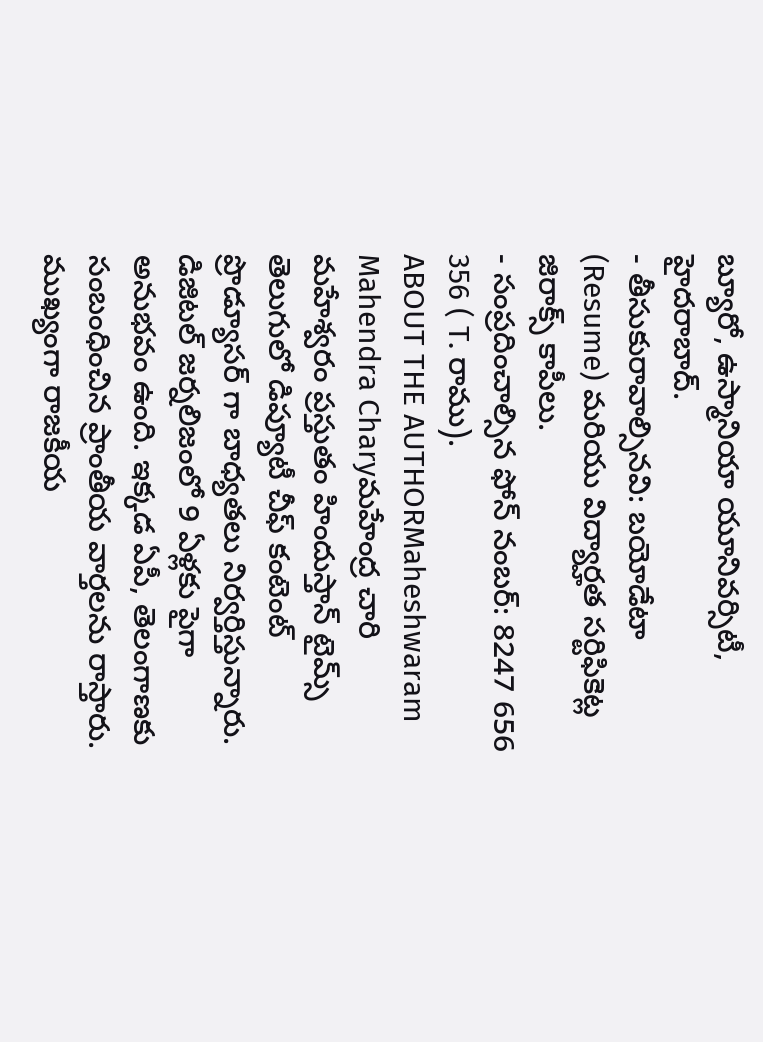బ్యూరో, ఉస్మానియా యూనివర్సిటీ, హైదరాబాద్.
- తీసుకురావాల్సినవి: బయోడేటా (Resume) మరియు విద్యార్హత సర్టిఫికెట్ల జిరాక్స్ కాపీలు.
- సంప్రదించాల్సిన ఫోన్ నంబర్: 8247 656 356 ( T. రాము).
ABOUT THE AUTHORMaheshwaram Mahendra Charyమహేంద్ర చారి మహేశ్వరం ప్రస్తుతం హిందుస్తాన్ టైమ్స్ తెలుగులో డిప్యూటీ చీఫ్ కంటెంట్ ప్రొడ్యూసర్ గా బాధ్యతలు నిర్వర్తిస్తున్నారు. డిజిటల్ జర్నలిజంలో 9 ఏళ్లకు పైగా అనుభవం ఉంది. ఇక్కడ ఏపీ, తెలంగాణకు సంబంధించిన ప్రాంతీయ వార్తలను రాస్తారు. ముఖ్యంగా రాజకీయ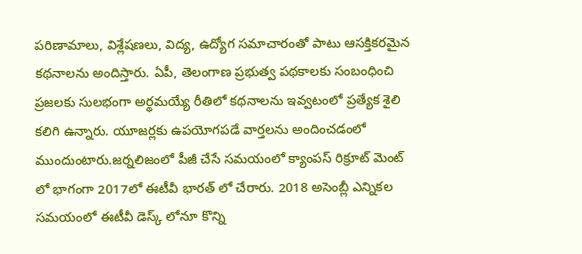పరిణామాలు, విశ్లేషణలు, విద్య, ఉద్యోగ సమాచారంతో పాటు ఆసక్తికరమైన కథనాలను అందిస్తారు. ఏపీ, తెలంగాణ ప్రభుత్వ పథకాలకు సంబంధించి ప్రజలకు సులభంగా అర్థమయ్యే రీతిలో కథనాలను ఇవ్వటంలో ప్రత్యేక శైలి కలిగి ఉన్నారు. యూజర్లకు ఉపయోగపడే వార్తలను అందించడంలో ముందుంటారు.జర్నలిజంలో పీజీ చేసే సమయంలో క్యాంపస్ రిక్రూట్ మెంట్ లో భాగంగా 2017లో ఈటీవీ భారత్ లో చేరారు. 2018 అసెంబ్లీ ఎన్నికల సమయంలో ఈటీవీ డెస్క్ లోనూ కొన్ని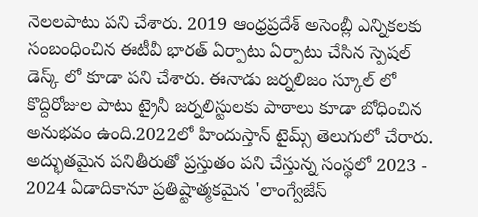నెలలపాటు పని చేశారు. 2019 ఆంధ్రప్రదేశ్ అసెంబ్లీ ఎన్నికలకు సంబంధించిన ఈటీవీ భారత్ ఏర్పాటు ఏర్పాటు చేసిన స్పెషల్ డెస్క్ లో కూడా పని చేశారు. ఈనాడు జర్నలిజం స్కూల్ లో కొద్దిరోజుల పాటు ట్రైనీ జర్నలిస్టులకు పాఠాలు కూడా బోధించిన అనుభవం ఉంది.2022లో హిందుస్తాన్ టైమ్స్ తెలుగులో చేరారు. అద్భుతమైన పనితీరుతో ప్రస్తుతం పని చేస్తున్న సంస్థలో 2023 - 2024 ఏడాదికానూ ప్రతిష్టాత్మకమైన 'లాంగ్వేజేస్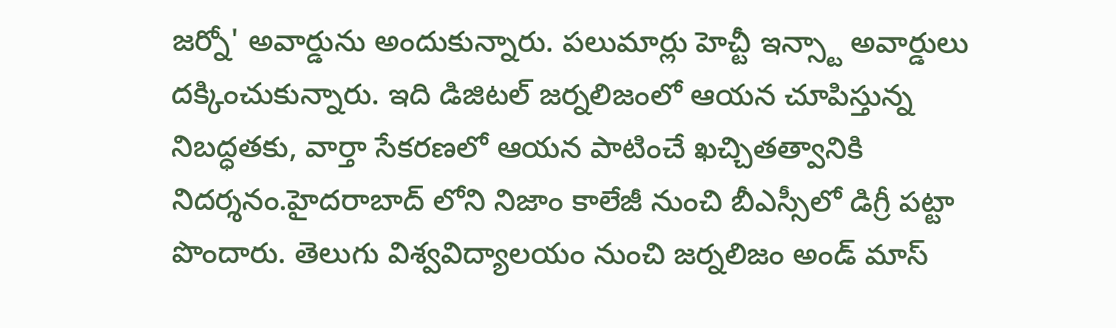జర్నో' అవార్డును అందుకున్నారు. పలుమార్లు హెచ్టీ ఇన్స్టా అవార్డులు దక్కించుకున్నారు. ఇది డిజిటల్ జర్నలిజంలో ఆయన చూపిస్తున్న నిబద్ధతకు, వార్తా సేకరణలో ఆయన పాటించే ఖచ్చితత్వానికి నిదర్శనం.హైదరాబాద్ లోని నిజాం కాలేజీ నుంచి బీఎస్సీలో డిగ్రీ పట్టా పొందారు. తెలుగు విశ్వవిద్యాలయం నుంచి జర్నలిజం అండ్ మాస్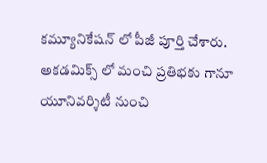కమ్యూనికేషన్ లో పీజీ పూర్తి చేశారు. అకడమిక్స్ లో మంచి ప్రతిభకు గానూ యూనివర్శిటీ నుంచి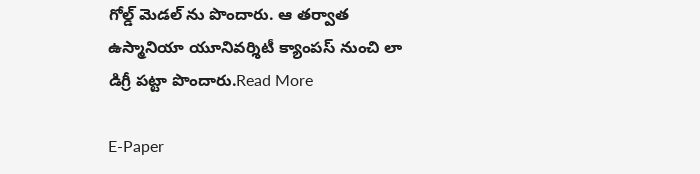గోల్డ్ మెడల్ ను పొందారు. ఆ తర్వాత ఉస్మానియా యూనివర్శిటీ క్యాంపస్ నుంచి లా డిగ్రీ పట్టా పొందారు.Read More

E-Paper